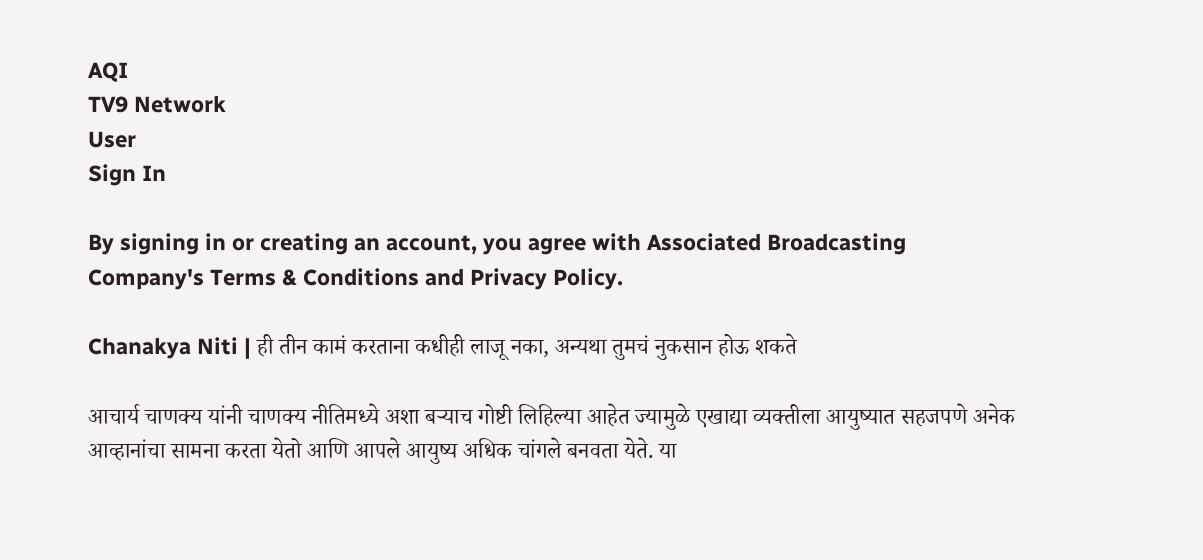AQI
TV9 Network
User
Sign In

By signing in or creating an account, you agree with Associated Broadcasting Company's Terms & Conditions and Privacy Policy.

Chanakya Niti | ही तीन कामं करताना कधीही लाजू नका, अन्यथा तुमचं नुकसान होऊ शकते

आचार्य चाणक्य यांनी चाणक्य नीतिमध्ये अशा बर्‍याच गोष्टी लिहिल्या आहेत ज्यामुळे एखाद्या व्यक्तीला आयुष्यात सहजपणे अनेक आव्हानांचा सामना करता येतो आणि आपले आयुष्य अधिक चांगले बनवता येते. या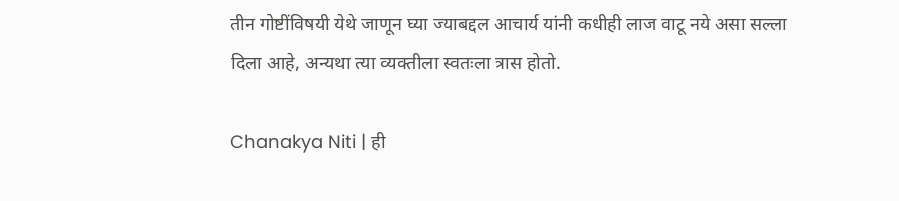तीन गोष्टींविषयी येथे जाणून घ्या ज्याबद्दल आचार्य यांनी कधीही लाज वाटू नये असा सल्ला दिला आहे, अन्यथा त्या व्यक्तीला स्वतःला त्रास होतो.

Chanakya Niti | ही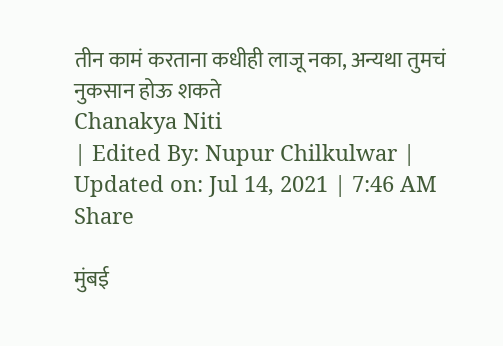तीन कामं करताना कधीही लाजू नका, अन्यथा तुमचं नुकसान होऊ शकते
Chanakya Niti
| Edited By: Nupur Chilkulwar | Updated on: Jul 14, 2021 | 7:46 AM
Share

मुंबई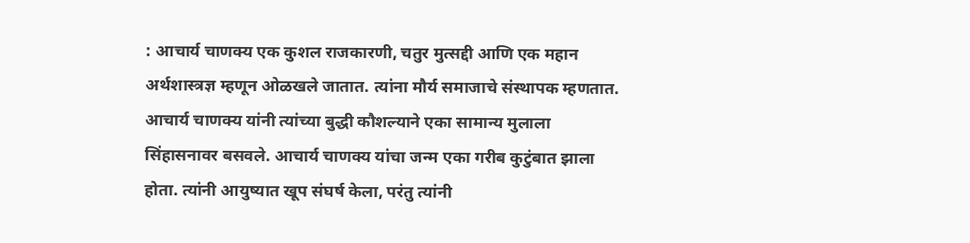: आचार्य चाणक्य एक कुशल राजकारणी, चतुर मुत्सद्दी आणि एक महान अर्थशास्त्रज्ञ म्हणून ओळखले जातात. त्यांना मौर्य समाजाचे संस्थापक म्हणतात. आचार्य चाणक्य यांनी त्यांच्या बुद्धी कौशल्याने एका सामान्य मुलाला सिंहासनावर बसवले. आचार्य चाणक्य यांचा जन्म एका गरीब कुटुंबात झाला होता. त्यांनी आयुष्यात खूप संघर्ष केला, परंतु त्यांनी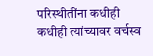परिस्थीतींना कधीही कधीही त्यांच्यावर वर्चस्व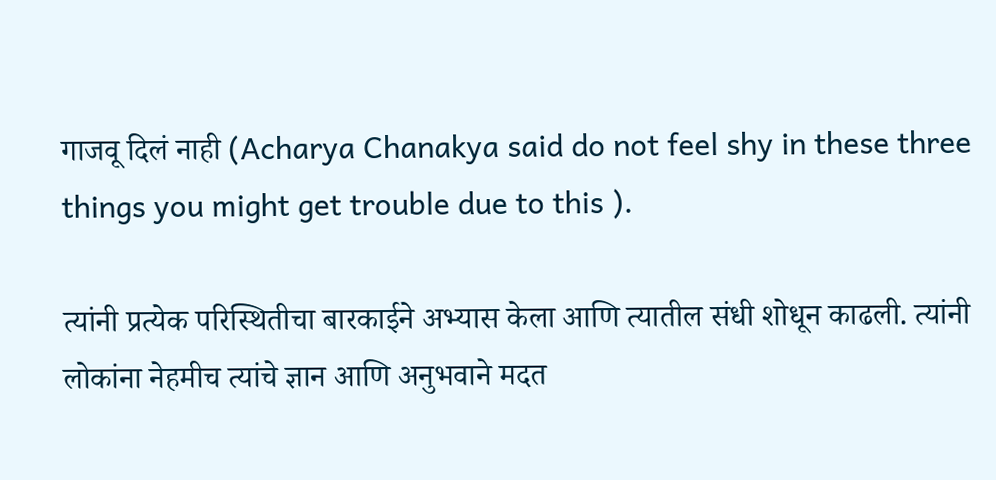गाजवू दिलं नाही (Acharya Chanakya said do not feel shy in these three things you might get trouble due to this ).

त्यांनी प्रत्येक परिस्थितीचा बारकाईने अभ्यास केला आणि त्यातील संधी शोधून काढली. त्यांनी लोकांना नेहमीच त्यांचे ज्ञान आणि अनुभवाने मदत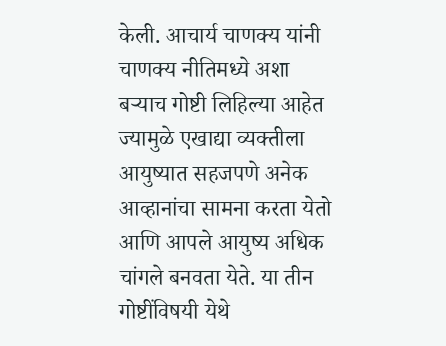केली. आचार्य चाणक्य यांनी चाणक्य नीतिमध्ये अशा बर्‍याच गोष्टी लिहिल्या आहेत ज्यामुळे एखाद्या व्यक्तीला आयुष्यात सहजपणे अनेक आव्हानांचा सामना करता येतो आणि आपले आयुष्य अधिक चांगले बनवता येते. या तीन गोष्टींविषयी येथे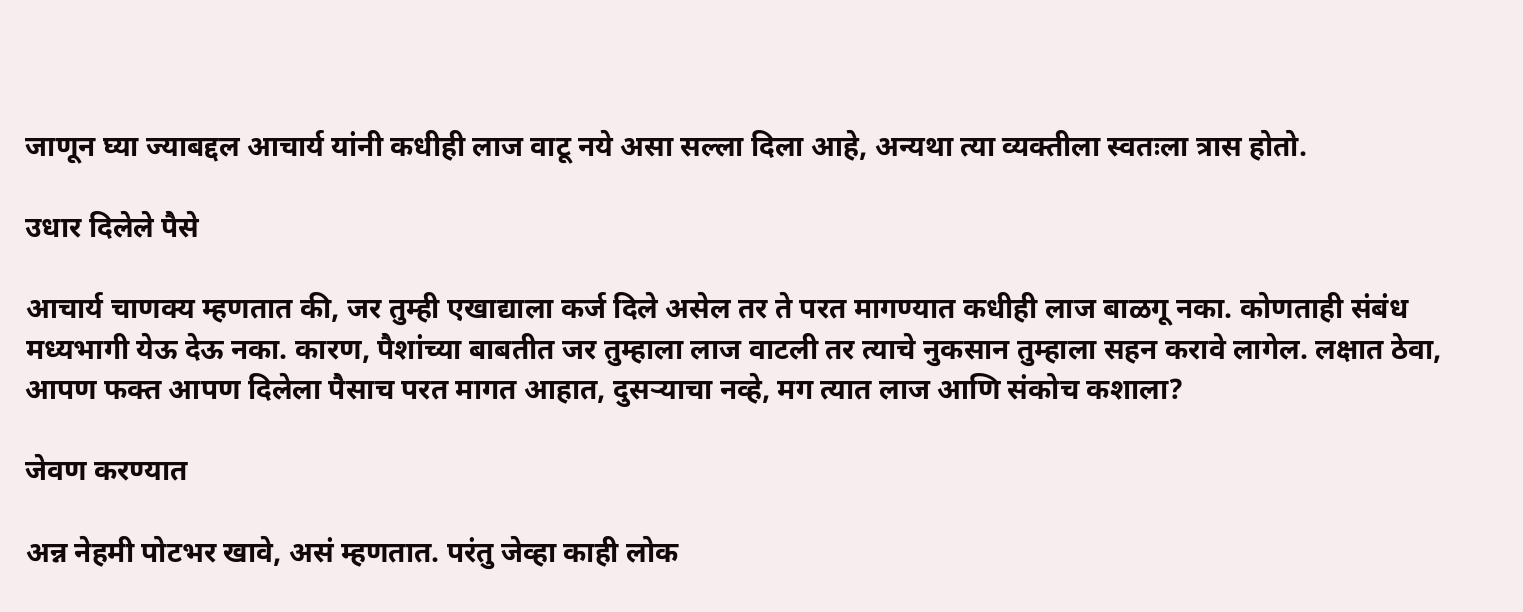जाणून घ्या ज्याबद्दल आचार्य यांनी कधीही लाज वाटू नये असा सल्ला दिला आहे, अन्यथा त्या व्यक्तीला स्वतःला त्रास होतो.

उधार दिलेले पैसे

आचार्य चाणक्य म्हणतात की, जर तुम्ही एखाद्याला कर्ज दिले असेल तर ते परत मागण्यात कधीही लाज बाळगू नका. कोणताही संबंध मध्यभागी येऊ देऊ नका. कारण, पैशांच्या बाबतीत जर तुम्हाला लाज वाटली तर त्याचे नुकसान तुम्हाला सहन करावे लागेल. लक्षात ठेवा, आपण फक्त आपण दिलेला पैसाच परत मागत आहात, दुसर्‍याचा नव्हे, मग त्यात लाज आणि संकोच कशाला?

जेवण करण्यात

अन्न नेहमी पोटभर खावे, असं म्हणतात. परंतु जेव्हा काही लोक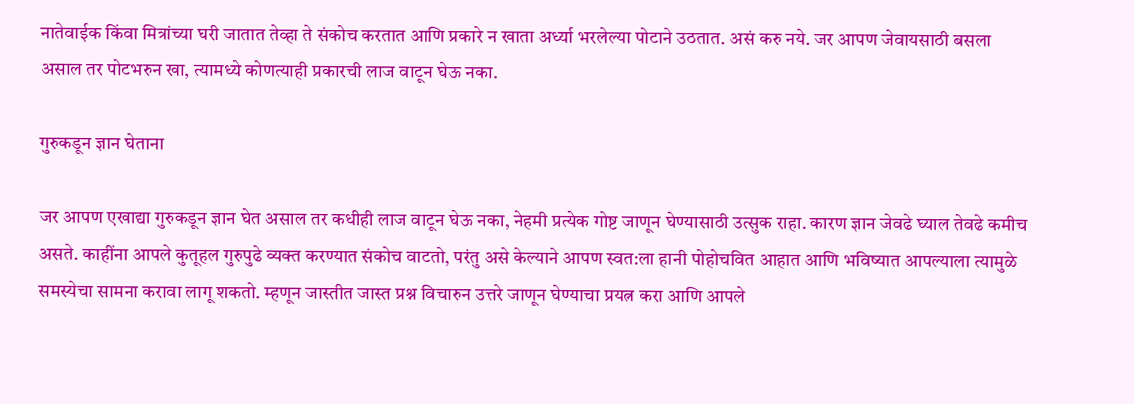नातेवाईक किंवा मित्रांच्या घरी जातात तेव्हा ते संकोच करतात आणि प्रकारे न खाता अर्ध्या भरलेल्या पोटाने उठतात. असं करु नये. जर आपण जेवायसाठी बसला असाल तर पोटभरुन खा, त्यामध्ये कोणत्याही प्रकारची लाज वाटून घेऊ नका.

गुरुकडून ज्ञान घेताना

जर आपण एखाद्या गुरुकडून ज्ञान घेत असाल तर कधीही लाज वाटून घेऊ नका, नेहमी प्रत्येक गोष्ट जाणून घेण्यासाठी उत्सुक राहा. कारण ज्ञान जेवढे घ्याल तेवढे कमीच असते. काहींना आपले कुतूहल गुरुपुढे व्यक्त करण्यात संकोच वाटतो, परंतु असे केल्याने आपण स्वत:ला हानी पोहोचवित आहात आणि भविष्यात आपल्याला त्यामुळे समस्येचा सामना करावा लागू शकतो. म्हणून जास्तीत जास्त प्रश्न विचारुन उत्तरे जाणून घेण्याचा प्रयत्न करा आणि आपले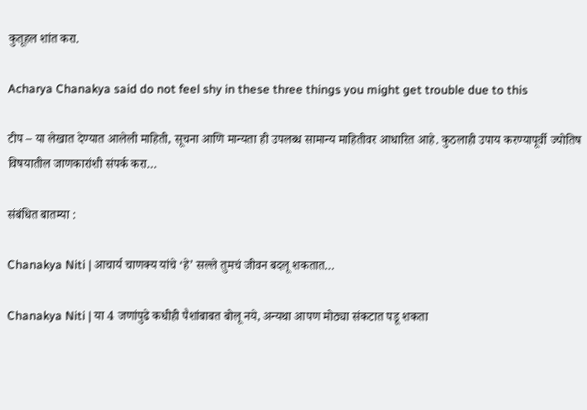कुतूहल शांत करा.

Acharya Chanakya said do not feel shy in these three things you might get trouble due to this

टीप – या लेखात देण्यात आलेली माहिती, सूचना आणि मान्यता ही उपलब्ध सामान्य माहितीवर आधारित आहे. कुठलाही उपाय करण्यापूर्वी ज्योतिष विषयातील जाणकारांशी संपर्क करा…

संबंधित बातम्या :

Chanakya Niti | आचार्य चाणक्य यांचे ‘हे’ सल्ले तुमचं जीवन बदलू शकतात…

Chanakya Niti | या 4 जणांपुढे कधीही पैशांबाबत बोलू नये, अन्यथा आपण मोठ्या संकटात पडू शकता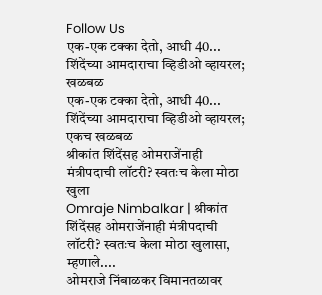Follow Us
एक-एक टक्का देतो, आधी 40... शिंदेंच्या आमदाराचा व्हिडीओ व्हायरल; खळबळ
एक-एक टक्का देतो, आधी 40...  शिंदेंच्या आमदाराचा व्हिडीओ व्हायरल; एकच खळबळ
श्रीकांत शिंदेंसह ओमराजेंनाही मंत्रीपदाची लॉटरी? स्वतःच केला मोठा खुला
Omraje Nimbalkar | श्रीकांत शिंदेंसह ओमराजेंनाही मंत्रीपदाची लॉटरी? स्वतःच केला मोठा खुलासा, म्हणाले....
ओमराजे निंबाळकर विमानतळावर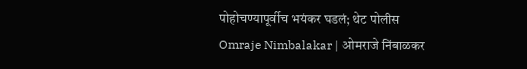पोहोचण्यापूर्वीच भयंकर घडलं; थेट पोलीस
Omraje Nimbalakar | ओमराजे निंबाळकर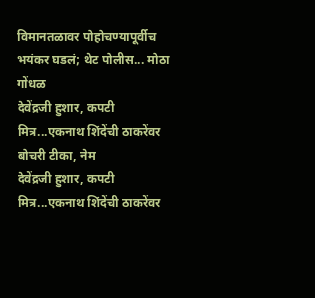विमानतळावर पोहोचण्यापूर्वीच भयंकर घडलं; थेट पोलीस... मोठा गोंधळ
देवेंद्रजी हुशार, कपटी मित्र...एकनाथ शिंदेंची ठाकरेंवर बोचरी टीका, नेम
देवेंद्रजी हुशार, कपटी मित्र...एकनाथ शिंदेंची ठाकरेंवर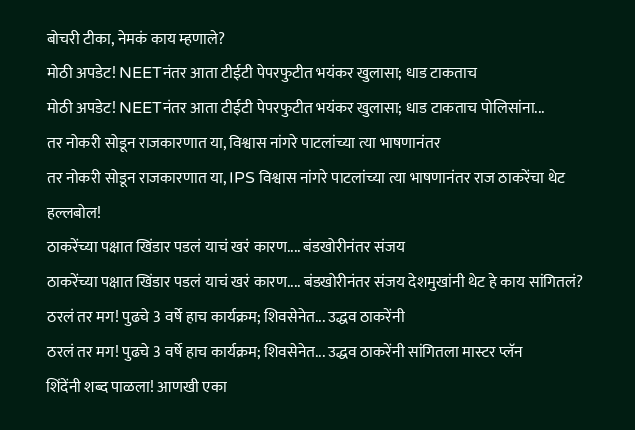बोचरी टीका, नेमकं काय म्हणाले?
मोठी अपडेट! NEETनंतर आता टीईटी पेपरफुटीत भयंकर खुलासा; धाड टाकताच
मोठी अपडेट! NEETनंतर आता टीईटी पेपरफुटीत भयंकर खुलासा; धाड टाकताच पोलिसांना...
तर नोकरी सोडून राजकारणात या, विश्वास नांगरे पाटलांच्या त्या भाषणानंतर
तर नोकरी सोडून राजकारणात या, IPS विश्वास नांगरे पाटलांच्या त्या भाषणानंतर राज ठाकरेंचा थेट हल्लबोल!
ठाकरेंच्या पक्षात खिंडार पडलं याचं खरं कारण.... बंडखोरीनंतर संजय
ठाकरेंच्या पक्षात खिंडार पडलं याचं खरं कारण.... बंडखोरीनंतर संजय देशमुखांनी थेट हे काय सांगितलं?
ठरलं तर मग! पुढचे 3 वर्षे हाच कार्यक्रम; शिवसेनेत... उद्धव ठाकरेंनी
ठरलं तर मग! पुढचे 3 वर्षे हाच कार्यक्रम; शिवसेनेत... उद्धव ठाकरेंनी सांगितला मास्टर प्लॅन
शिंदेंनी शब्द पाळला! आणखी एका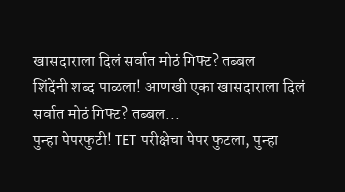खासदाराला दिलं सर्वात मोठं गिफ्ट? तब्बल
शिंदेंनी शब्द पाळला! आणखी एका खासदाराला दिलं सर्वात मोठं गिफ्ट? तब्बल...
पुन्हा पेपरफुटी! TET परीक्षेचा पेपर फुटला, पुन्हा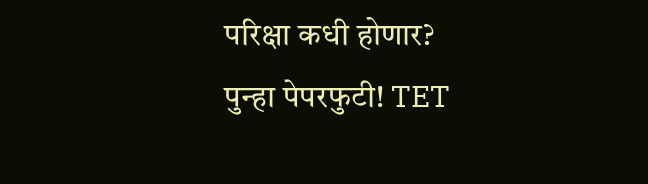परिक्षा कधी होणार?
पुन्हा पेपरफुटी! TET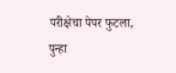परीक्षेचा पेपर फुटला, पुन्हा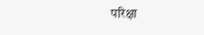परिक्षा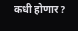कधी होणार?